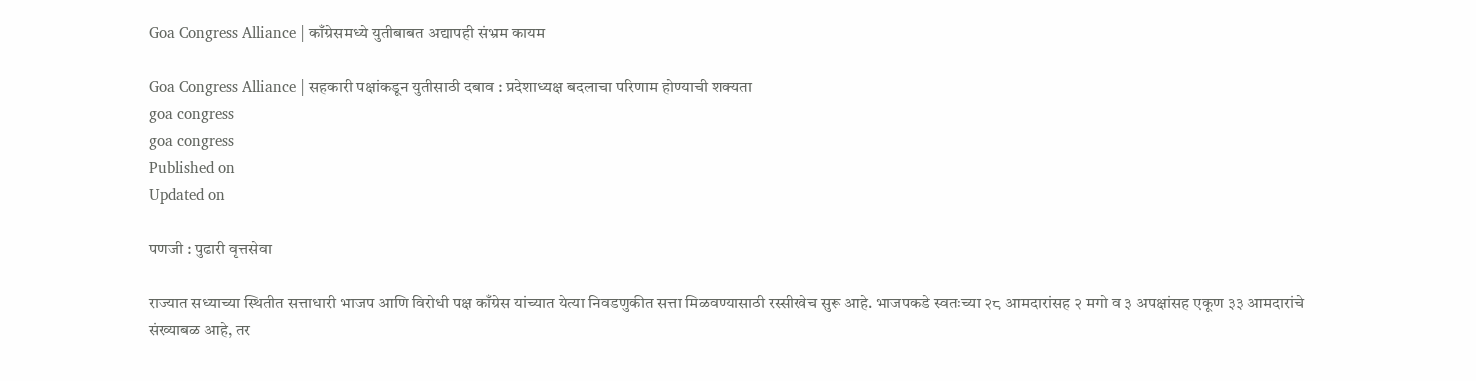Goa Congress Alliance | काँग्रेसमध्ये युतीबाबत अद्यापही संभ्रम कायम

Goa Congress Alliance | सहकारी पक्षांकडून युतीसाठी दबाव : प्रदेशाध्यक्ष बदलाचा परिणाम होण्याची शक्यता
goa congress
goa congress
Published on
Updated on

पणजी : पुढारी वृत्तसेवा

राज्यात सध्याच्या स्थितीत सत्ताधारी भाजप आणि विरोधी पक्ष काँग्रेस यांच्यात येत्या निवडणुकीत सत्ता मिळवण्यासाठी रस्सीखेच सुरू आहे. भाजपकडे स्वतःच्या २८ आमदारांसह २ मगो व ३ अपक्षांसह एकूण ३३ आमदारांचे संख्याबळ आहे, तर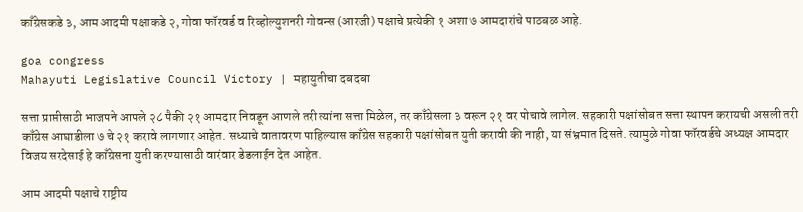काँग्रेसकडे ३, आम आदमी पक्षाकडे २, गोवा फॉरवर्ड व रिव्होल्युशनरी गोवन्स (आरजी) पक्षाचे प्रत्येकी १ अशा ७ आमदारांचे पाठबळ आहे.

goa congress
Mahayuti Legislative Council Victory | महायुतीचा दबदबा

सत्ता प्राप्तीसाठी भाजपने आपले २८ पैकी २१ आमदार निवडून आणले तरी त्यांना सत्ता मिळेल, तर काँग्रेसला ३ वरून २१ वर पोचावे लागेल. सहकारी पक्षांसोबत सत्ता स्थापन करायची असली तरी काँग्रेस आघाडीला ७ चे २१ करावे लागणार आहेत. सध्याचे वातावरण पाहिल्यास काँग्रेस सहकारी पक्षांसोबत युती करावी की नाही, या संभ्रमात दिसते. त्यामुळे गोवा फॉरवर्डचे अध्यक्ष आमदार विजय सरदेसाई हे काँग्रेसना युती करण्यासाठी वारंवार डेडलाईन देत आहेत.

आम आदमी पक्षाचे राष्ट्रीय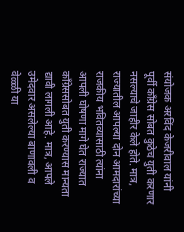संयोजक अरविंद केजरीवाल यांनी पूर्वी काँग्रेस सोबत कुठेच युती करणार नसल्याचे जाहीर केले होते. मात्र, राज्यातील आपल्या दोन आमदारांच्या राजकीय भवितव्यासाठी त्यांना आपली घोषणा मागे घेत राज्यात काँग्रेससोबत युती करण्यास मान्यता द्यावी लागली आहे. मात्र, आपले उमेदवार असलेल्या बाणावली व वेळ्ळी या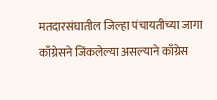मतदारसंघातील जिल्हा पंचायतीच्या जागा काँग्रेसने जिंकलेल्या असल्याने काँग्रेस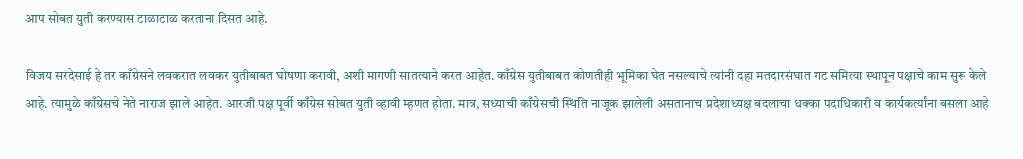आप सोबत युती करण्यास टाळाटाळ करताना दिसत आहे.

विजय सरदेसाई हे तर काँग्रेसने लवकरात लवकर युतीबाबत घोषणा करावी, अशी मागणी सातत्याने करत आहेत. काँग्रेस युतीबाबत कोणतीही भूमिका घेत नसल्याचे त्यांनी दहा मतदारसंघात गट समित्या स्थापून पक्षाचे काम सुरू केले आहे. त्यामुळे काँग्रेसचे नेते नाराज झाले आहेत. आरजी पक्ष पूर्वी काँग्रेस सोबत युती व्हावी म्हणत होता. मात्र, सध्याची काँग्रेसची स्थिति नाजूक झालेली असतानाच प्रदेशाध्यक्ष बदलाचा धक्का पदाधिकारी व कार्यकर्त्यांना बसला आहे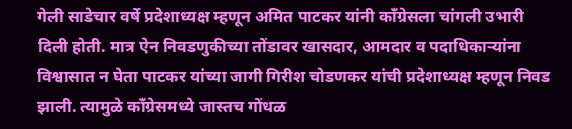गेली साडेचार वर्षे प्रदेशाध्यक्ष म्हणून अमित पाटकर यांनी काँग्रेसला चांगली उभारी दिली होती. मात्र ऐन निवडणुकीच्या तोंडावर खासदार, आमदार व पदाधिकाऱ्यांना विश्वासात न घेता पाटकर यांच्या जागी गिरीश चोडणकर यांची प्रदेशाध्यक्ष म्हणून निवड झाली. त्यामुळे काँग्रेसमध्ये जास्तच गोंधळ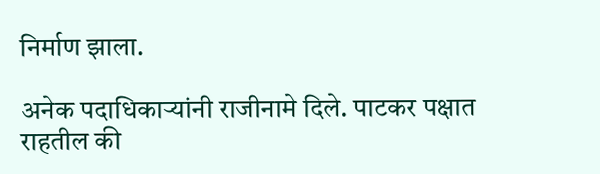निर्माण झाला.

अनेक पदाधिकाऱ्यांनी राजीनामे दिले. पाटकर पक्षात राहतील की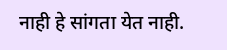नाही हे सांगता येत नाही.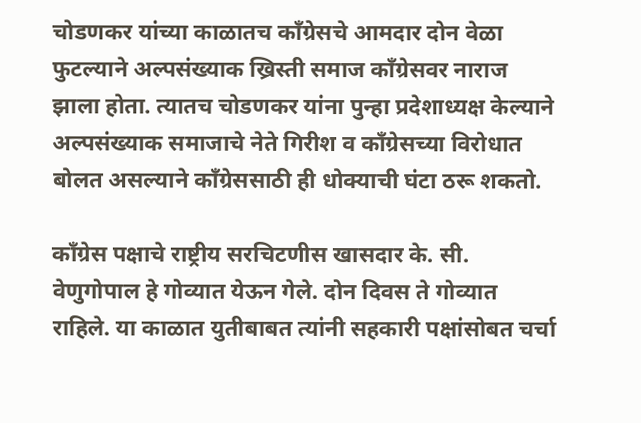चोडणकर यांच्या काळातच काँग्रेसचे आमदार दोन वेळा फुटल्याने अल्पसंख्याक ख्रिस्ती समाज काँग्रेसवर नाराज झाला होता. त्यातच चोडणकर यांना पुन्हा प्रदेशाध्यक्ष केल्याने अल्पसंख्याक समाजाचे नेते गिरीश व काँग्रेसच्या विरोधात बोलत असल्याने काँग्रेससाठी ही धोक्याची घंटा ठरू शकतो.

काँग्रेस पक्षाचे राष्ट्रीय सरचिटणीस खासदार के. सी. वेणुगोपाल हे गोव्यात येऊन गेले. दोन दिवस ते गोव्यात राहिले. या काळात युतीबाबत त्यांनी सहकारी पक्षांसोबत चर्चा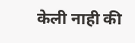केली नाही की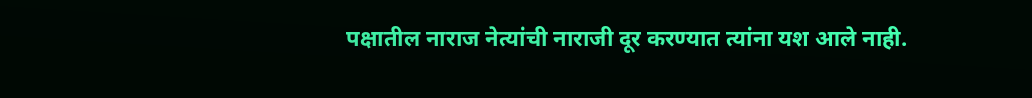पक्षातील नाराज नेत्यांची नाराजी दूर करण्यात त्यांना यश आले नाही.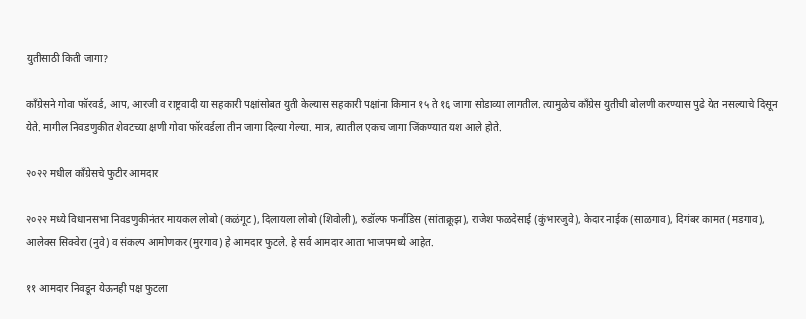युतीसाठी किती जागा?

काँग्रेसने गोवा फॉरवर्ड, आप, आरजी व राष्ट्रवादी या सहकारी पक्षांसोबत युती केल्यास सहकारी पक्षांना किमान १५ ते १६ जागा सोडाव्या लागतील. त्यामुळेच काँग्रेस युतीची बोलणी करण्यास पुढे येत नसल्याचे दिसून येते. मागील निवडणुकीत शेवटच्या क्षणी गोवा फॉरवर्डला तीन जागा दिल्या गेल्या. मात्र, त्यातील एकच जागा जिंकण्यात यश आले होते.

२०२२ मधील काँग्रेसचे फुटीर आमदार

२०२२ मध्ये विधानसभा निवडणुकीनंतर मायकल लोबो (कळंगूट), दिलायला लोबो (शिवोली), रुडॉल्फ फर्नांडिस (सांताक्रूझ), राजेश फळदेसाई (कुंभारजुवे), केदार नाईक (साळगाव), दिगंबर कामत (मडगाव), आलेक्स सिक्वेरा (नुवे) व संकल्प आमोणकर (मुरगाव) हे आमदार फुटले. हे सर्व आमदार आता भाजपमध्ये आहेत.

११ आमदार निवडून येऊनही पक्ष फुटला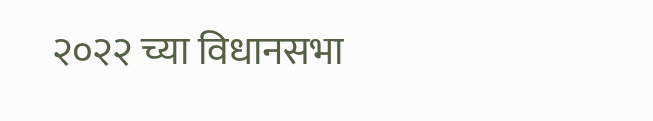२०२२ च्या विधानसभा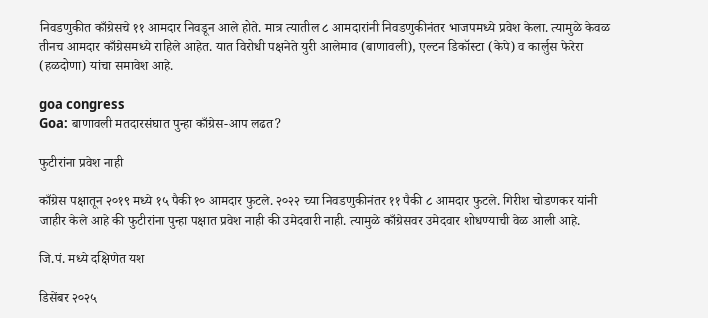निवडणुकीत काँग्रेसचे ११ आमदार निवडून आले होते. मात्र त्यातील ८ आमदारांनी निवडणुकीनंतर भाजपमध्ये प्रवेश केला. त्यामुळे केवळ तीनच आमदार काँग्रेसमध्ये राहिले आहेत. यात विरोधी पक्षनेते युरी आलेमाव (बाणावली), एल्टन डिकॉस्टा (केपे) व कार्लुस फेरेरा (हळदोणा) यांचा समावेश आहे.

goa congress
Goa: बाणावली मतदारसंघात पुन्हा काँग्रेस-आप लढत?

फुटीरांना प्रवेश नाही

काँग्रेस पक्षातून २०१९ मध्ये १५ पैकी १० आमदार फुटले. २०२२ च्या निवडणुकीनंतर ११ पैकी ८ आमदार फुटले. गिरीश चोडणकर यांनी जाहीर केले आहे की फुटीरांना पुन्हा पक्षात प्रवेश नाही की उमेदवारी नाही. त्यामुळे काँग्रेसवर उमेदवार शोधण्याची वेळ आली आहे.

जि.पं. मध्ये दक्षिणेत यश

डिसेंबर २०२५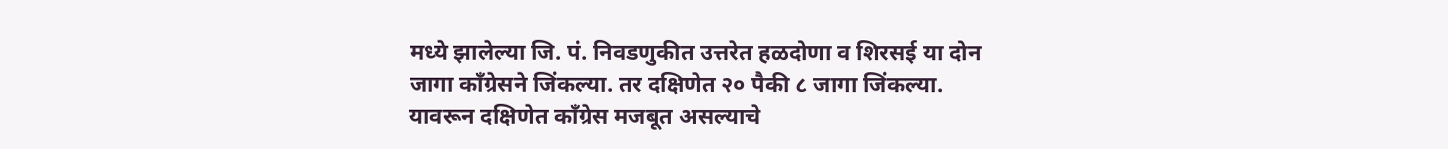मध्ये झालेल्या जि. पं. निवडणुकीत उत्तरेत हळदोणा व शिरसई या दोन जागा काँग्रेसने जिंकल्या. तर दक्षिणेत २० पैकी ८ जागा जिंकल्या. यावरून दक्षिणेत काँग्रेस मजबूत असल्याचे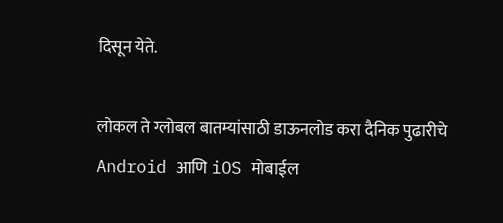दिसून येते.

लोकल ते ग्लोबल बातम्यांसाठी डाऊनलोड करा दैनिक पुढारीचे Android आणि iOS मोबाईल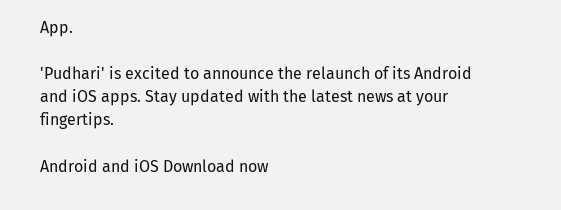App.

'Pudhari' is excited to announce the relaunch of its Android and iOS apps. Stay updated with the latest news at your fingertips.

Android and iOS Download now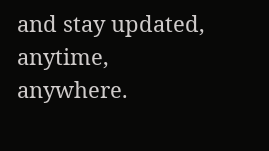and stay updated, anytime, anywhere.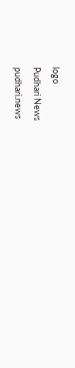logo
Pudhari News
pudhari.news